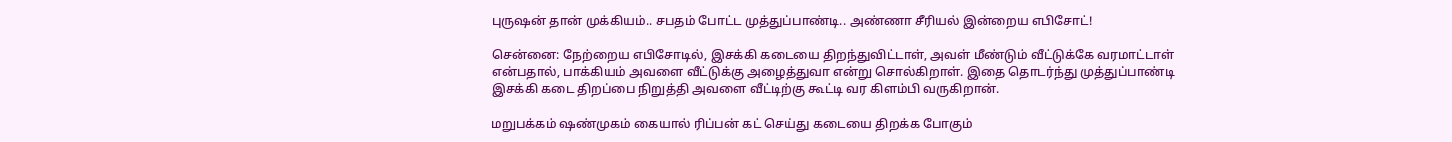புருஷன் தான் முக்கியம்.. சபதம் போட்ட முத்துப்பாண்டி.. அண்ணா சீரியல் இன்றைய எபிசோட்!

சென்னை: நேற்றைய எபிசோடில், இசக்கி கடையை திறந்துவிட்டாள், அவள் மீண்டும் வீட்டுக்கே வரமாட்டாள் என்பதால், பாக்கியம் அவளை வீட்டுக்கு அழைத்துவா என்று சொல்கிறாள். இதை தொடர்ந்து முத்துப்பாண்டி இசக்கி கடை திறப்பை நிறுத்தி அவளை வீட்டிற்கு கூட்டி வர கிளம்பி வருகிறான்.

மறுபக்கம் ஷண்முகம் கையால் ரிப்பன் கட் செய்து கடையை திறக்க போகும்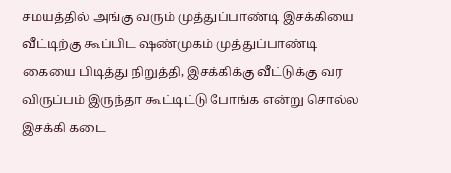சமயத்தில் அங்கு வரும் முத்துப்பாண்டி இசக்கியை வீட்டிற்கு கூப்பிட ஷண்முகம் முத்துப்பாண்டி கையை பிடித்து நிறுத்தி, இசக்கிக்கு வீட்டுக்கு வர விருப்பம் இருந்தா கூட்டிட்டு போங்க என்று சொல்ல இசக்கி கடை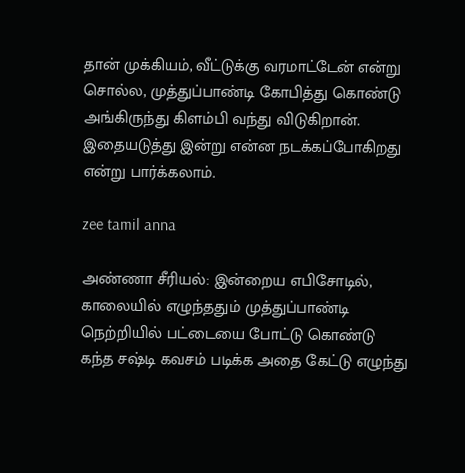தான் முக்கியம், வீட்டுக்கு வரமாட்டேன் என்று சொல்ல, முத்துப்பாண்டி கோபித்து கொண்டு அங்கிருந்து கிளம்பி வந்து விடுகிறான். இதையடுத்து இன்று என்ன நடக்கப்போகிறது என்று பார்க்கலாம்.

zee tamil anna

அண்ணா சீரியல்: இன்றைய எபிசோடில், காலையில் எழுந்ததும் முத்துப்பாண்டி நெற்றியில் பட்டையை போட்டு கொண்டு கந்த சஷ்டி கவசம் படிக்க அதை கேட்டு எழுந்து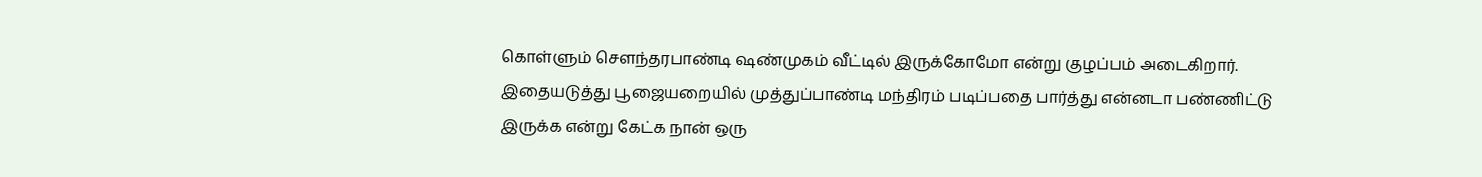கொள்ளும் சௌந்தரபாண்டி ஷண்முகம் வீட்டில் இருக்கோமோ என்று குழப்பம் அடைகிறார். இதையடுத்து பூஜையறையில் முத்துப்பாண்டி மந்திரம் படிப்பதை பார்த்து என்னடா பண்ணிட்டு இருக்க என்று கேட்க நான் ஒரு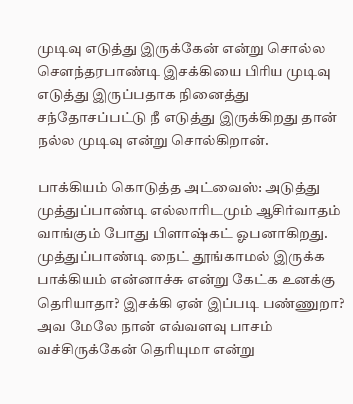முடிவு எடுத்து இருக்கேன் என்று சொல்ல சௌந்தரபாண்டி இசக்கியை பிரிய முடிவு எடுத்து இருப்பதாக நினைத்து சந்தோசப்பட்டு நீ எடுத்து இருக்கிறது தான் நல்ல முடிவு என்று சொல்கிறான்.

பாக்கியம் கொடுத்த அட்வைஸ்: அடுத்து முத்துப்பாண்டி எல்லாரிடமும் ஆசிர்வாதம் வாங்கும் போது பிளாஷ்கட் ஓபனாகிறது. முத்துப்பாண்டி நைட் தூங்காமல் இருக்க பாக்கியம் என்னாச்சு என்று கேட்க உனக்கு தெரியாதா? இசக்கி ஏன் இப்படி பண்ணுறா? அவ மேலே நான் எவ்வளவு பாசம் வச்சிருக்கேன் தெரியுமா என்று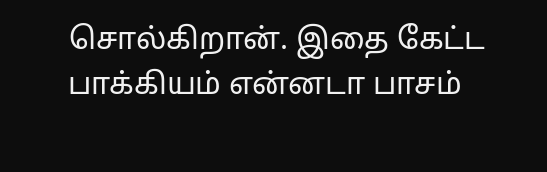சொல்கிறான். இதை கேட்ட பாக்கியம் என்னடா பாசம்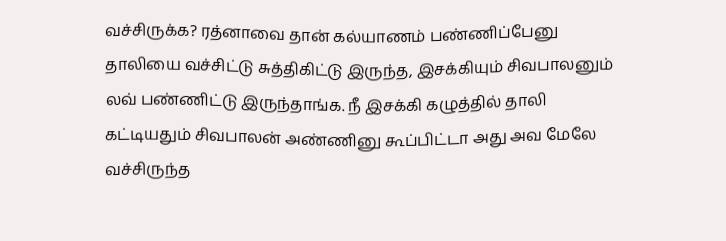வச்சிருக்க? ரத்னாவை தான் கல்யாணம் பண்ணிப்பேனு தாலியை வச்சிட்டு சுத்திகிட்டு இருந்த, இசக்கியும் சிவபாலனும் லவ் பண்ணிட்டு இருந்தாங்க. நீ இசக்கி கழுத்தில் தாலி கட்டியதும் சிவபாலன் அண்ணினு கூப்பிட்டா அது அவ மேலே வச்சிருந்த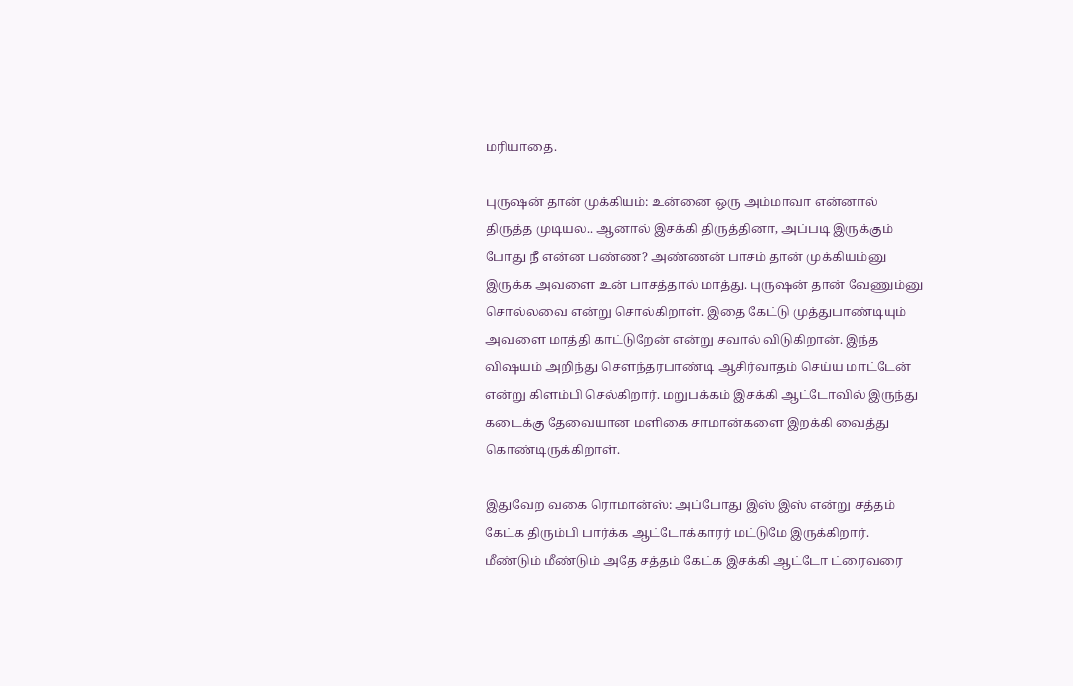மரியாதை.

புருஷன் தான் முக்கியம்: உன்னை ஒரு அம்மாவா என்னால் திருத்த முடியல.. ஆனால் இசக்கி திருத்தினா, அப்படி இருக்கும் போது நீ என்ன பண்ண? அண்ணன் பாசம் தான் முக்கியம்னு இருக்க அவளை உன் பாசத்தால் மாத்து. புருஷன் தான் வேணும்னு சொல்லவை என்று சொல்கிறாள். இதை கேட்டு முத்துபாண்டியும் அவளை மாத்தி காட்டுறேன் என்று சவால் விடுகிறான். இந்த விஷயம் அறிந்து சௌந்தரபாண்டி ஆசிர்வாதம் செய்ய மாட்டேன் என்று கிளம்பி செல்கிறார். மறுபக்கம் இசக்கி ஆட்டோவில் இருந்து கடைக்கு தேவையான மளிகை சாமான்களை இறக்கி வைத்து கொண்டிருக்கிறாள்.

இதுவேற வகை ரொமான்ஸ்: அப்போது இஸ் இஸ் என்று சத்தம் கேட்க திரும்பி பார்க்க ஆட்டோக்காரர் மட்டுமே இருக்கிறார். மீண்டும் மீண்டும் அதே சத்தம் கேட்க இசக்கி ஆட்டோ ட்ரைவரை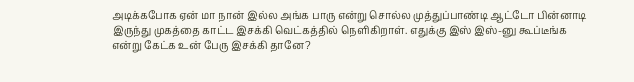அடிக்கபோக ஏன் மா நான் இல்ல அங்க பாரு என்று சொல்ல முத்துப்பாண்டி ஆட்டோ பின்னாடி இருந்து முகத்தை காட்ட இசக்கி வெட்கத்தில் நெளிகிறாள். எதுக்கு இஸ் இஸ்-னு கூப்டீங்க என்று கேட்க உன் பேரு இசக்கி தானே?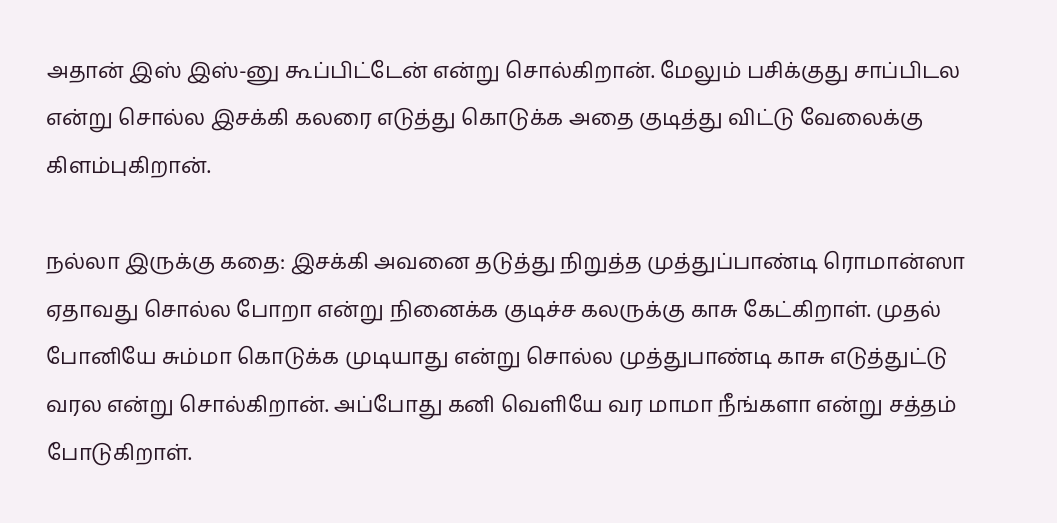அதான் இஸ் இஸ்-னு கூப்பிட்டேன் என்று சொல்கிறான். மேலும் பசிக்குது சாப்பிடல என்று சொல்ல இசக்கி கலரை எடுத்து கொடுக்க அதை குடித்து விட்டு வேலைக்கு கிளம்புகிறான்.

நல்லா இருக்கு கதை: இசக்கி அவனை தடுத்து நிறுத்த முத்துப்பாண்டி ரொமான்ஸா ஏதாவது சொல்ல போறா என்று நினைக்க குடிச்ச கலருக்கு காசு கேட்கிறாள். முதல் போனியே சும்மா கொடுக்க முடியாது என்று சொல்ல முத்துபாண்டி காசு எடுத்துட்டு வரல என்று சொல்கிறான். அப்போது கனி வெளியே வர மாமா நீங்களா என்று சத்தம் போடுகிறாள்.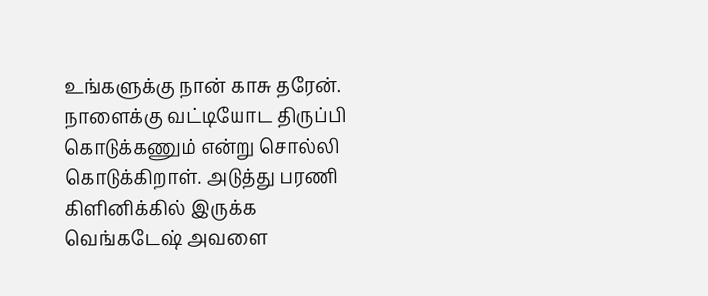உங்களுக்கு நான் காசு தரேன். நாளைக்கு வட்டியோட திருப்பி கொடுக்கணும் என்று சொல்லி கொடுக்கிறாள். அடுத்து பரணி கிளினிக்கில் இருக்க வெங்கடேஷ் அவளை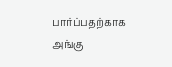பார்ப்பதற்காக அங்கு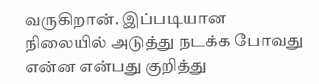வருகிறான். இப்படியான நிலையில் அடுத்து நடக்க போவது என்ன என்பது குறித்து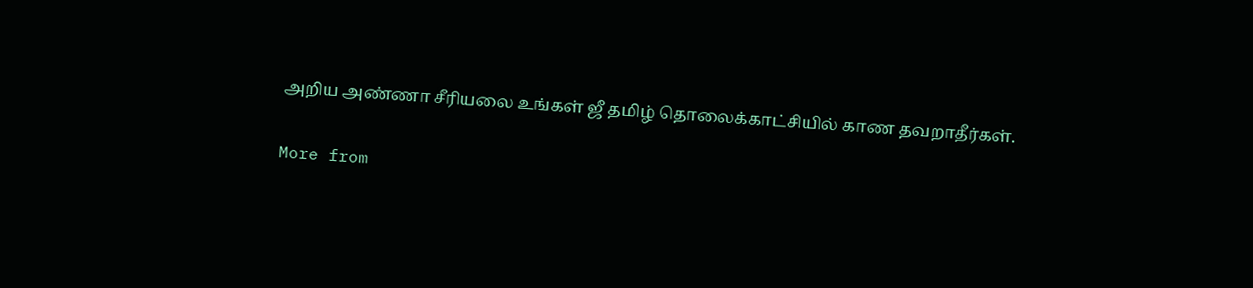அறிய அண்ணா சீரியலை உங்கள் ஜீ தமிழ் தொலைக்காட்சியில் காண தவறாதீர்கள்.

More from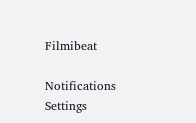Filmibeat

Notifications
Settings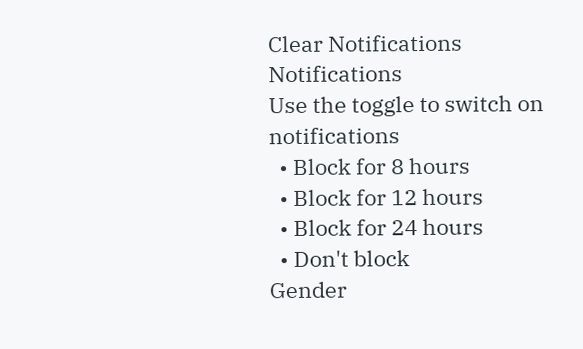Clear Notifications
Notifications
Use the toggle to switch on notifications
  • Block for 8 hours
  • Block for 12 hours
  • Block for 24 hours
  • Don't block
Gender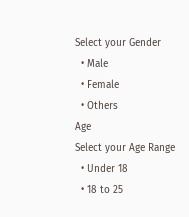Select your Gender
  • Male
  • Female
  • Others
Age
Select your Age Range
  • Under 18
  • 18 to 25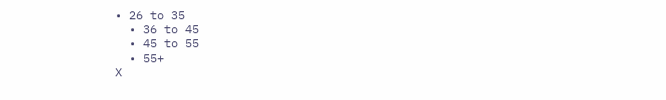• 26 to 35
  • 36 to 45
  • 45 to 55
  • 55+
X